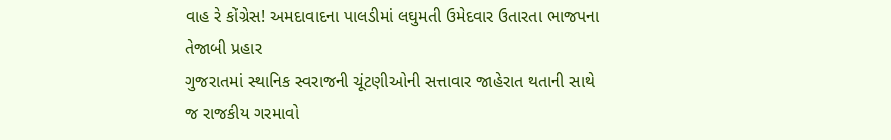વાહ રે કોંગ્રેસ! અમદાવાદના પાલડીમાં લઘુમતી ઉમેદવાર ઉતારતા ભાજપના તેજાબી પ્રહાર
ગુજરાતમાં સ્થાનિક સ્વરાજની ચૂંટણીઓની સત્તાવાર જાહેરાત થતાની સાથે જ રાજકીય ગરમાવો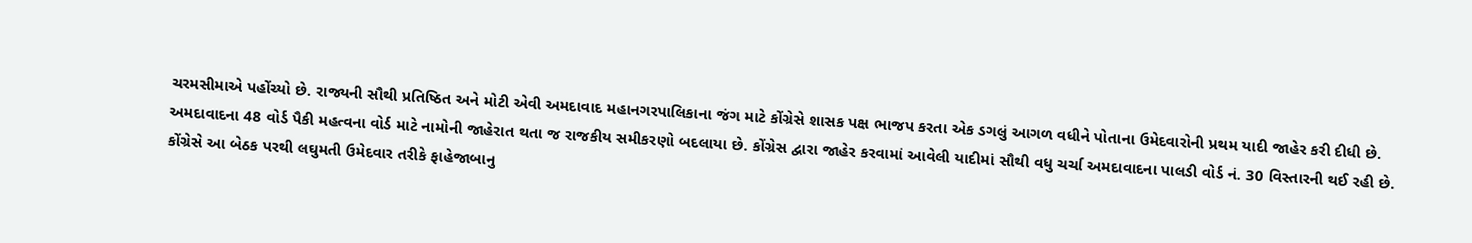ચરમસીમાએ પહોંચ્યો છે. રાજ્યની સૌથી પ્રતિષ્ઠિત અને મોટી એવી અમદાવાદ મહાનગરપાલિકાના જંગ માટે કોંગ્રેસે શાસક પક્ષ ભાજપ કરતા એક ડગલું આગળ વધીને પોતાના ઉમેદવારોની પ્રથમ યાદી જાહેર કરી દીધી છે. અમદાવાદના 48 વોર્ડ પૈકી મહત્વના વોર્ડ માટે નામોની જાહેરાત થતા જ રાજકીય સમીકરણો બદલાયા છે. કોંગ્રેસ દ્વારા જાહેર કરવામાં આવેલી યાદીમાં સૌથી વધુ ચર્ચા અમદાવાદના પાલડી વોર્ડ નં. 30 વિસ્તારની થઈ રહી છે. કોંગ્રેસે આ બેઠક પરથી લઘુમતી ઉમેદવાર તરીકે ફાહેજાબાનુ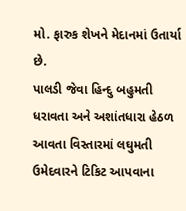મો. ફારુક શેખને મેદાનમાં ઉતાર્યા છે.
પાલડી જેવા હિન્દુ બહુમતી ધરાવતા અને અશાંતધારા હેઠળ આવતા વિસ્તારમાં લઘુમતી ઉમેદવારને ટિકિટ આપવાના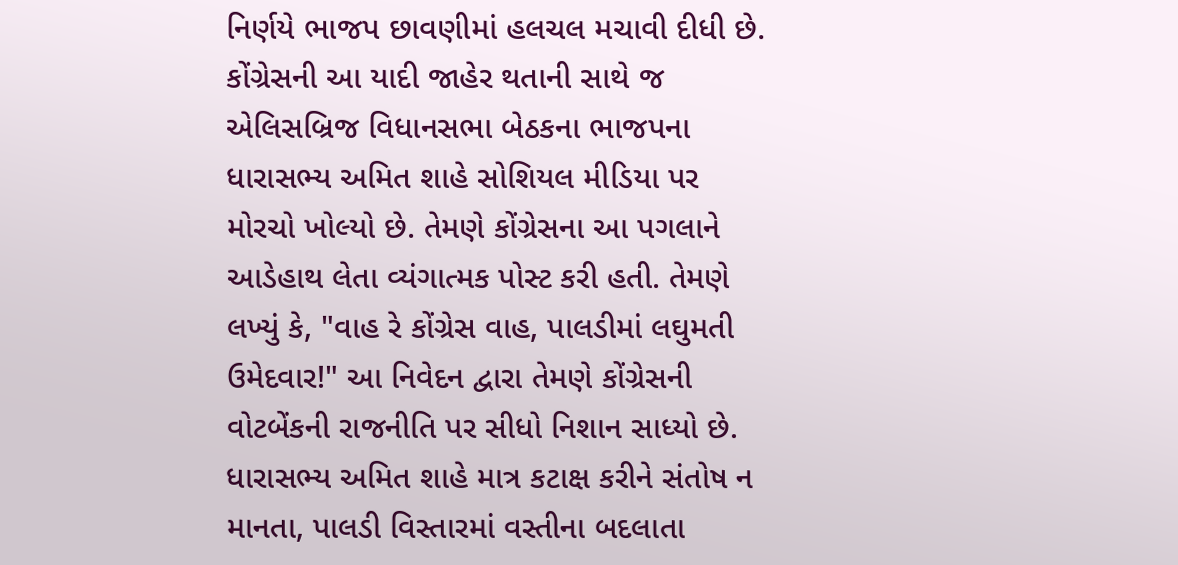નિર્ણયે ભાજપ છાવણીમાં હલચલ મચાવી દીધી છે. કોંગ્રેસની આ યાદી જાહેર થતાની સાથે જ એલિસબ્રિજ વિધાનસભા બેઠકના ભાજપના ધારાસભ્ય અમિત શાહે સોશિયલ મીડિયા પર મોરચો ખોલ્યો છે. તેમણે કોંગ્રેસના આ પગલાને આડેહાથ લેતા વ્યંગાત્મક પોસ્ટ કરી હતી. તેમણે લખ્યું કે, "વાહ રે કોંગ્રેસ વાહ, પાલડીમાં લઘુમતી ઉમેદવાર!" આ નિવેદન દ્વારા તેમણે કોંગ્રેસની વોટબેંકની રાજનીતિ પર સીધો નિશાન સાધ્યો છે. ધારાસભ્ય અમિત શાહે માત્ર કટાક્ષ કરીને સંતોષ ન માનતા, પાલડી વિસ્તારમાં વસ્તીના બદલાતા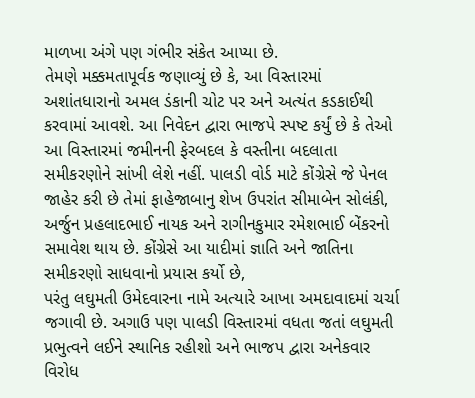માળખા અંગે પણ ગંભીર સંકેત આપ્યા છે.
તેમણે મક્કમતાપૂર્વક જણાવ્યું છે કે, આ વિસ્તારમાં અશાંતધારાનો અમલ ડંકાની ચોટ પર અને અત્યંત કડકાઈથી કરવામાં આવશે. આ નિવેદન દ્વારા ભાજપે સ્પષ્ટ કર્યું છે કે તેઓ આ વિસ્તારમાં જમીનની ફેરબદલ કે વસ્તીના બદલાતા સમીકરણોને સાંખી લેશે નહીં. પાલડી વોર્ડ માટે કોંગ્રેસે જે પેનલ જાહેર કરી છે તેમાં ફાહેજાબાનુ શેખ ઉપરાંત સીમાબેન સોલંકી, અર્જુન પ્રહલાદભાઈ નાયક અને રાગીનકુમાર રમેશભાઈ બેંકરનો સમાવેશ થાય છે. કોંગ્રેસે આ યાદીમાં જ્ઞાતિ અને જાતિના સમીકરણો સાધવાનો પ્રયાસ કર્યો છે,
પરંતુ લઘુમતી ઉમેદવારના નામે અત્યારે આખા અમદાવાદમાં ચર્ચા જગાવી છે. અગાઉ પણ પાલડી વિસ્તારમાં વધતા જતાં લઘુમતી પ્રભુત્વને લઈને સ્થાનિક રહીશો અને ભાજપ દ્વારા અનેકવાર વિરોધ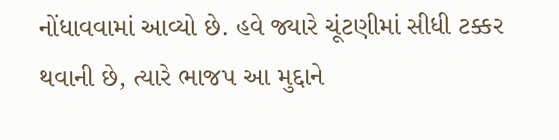નોંધાવવામાં આવ્યો છે. હવે જ્યારે ચૂંટણીમાં સીધી ટક્કર થવાની છે, ત્યારે ભાજપ આ મુદ્દાને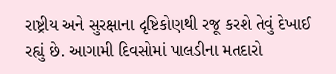રાષ્ટ્રીય અને સુરક્ષાના દૃષ્ટિકોણથી રજૂ કરશે તેવું દેખાઈ રહ્યું છે. આગામી દિવસોમાં પાલડીના મતદારો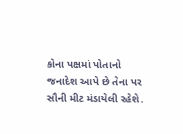કોના પક્ષમાં પોતાનો જનાદેશ આપે છે તેના પર સૌની મીટ મંડાયેલી રહેશે.